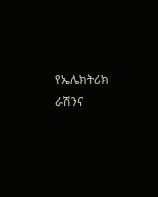የኤሌክትሪክ ራሽንና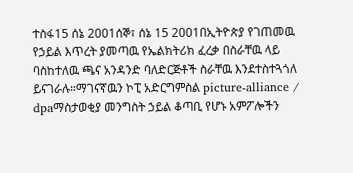ተስፋ15 ሰኔ 2001ሰኞ፣ ሰኔ 15 2001በኢትዮጵያ የገጠመዉ የኃይል እጥረት ያመጣዉ የኤልክትሪክ ፈረቃ በስራቸዉ ላይ ባስከተለዉ ጫና አንዳንድ ባለድርጅቶች ስራቸዉ እንደተስተጓጎለ ይናገራሉ።ማገናኛዉን ኮፒ አድርግምስል picture-alliance / dpaማስታወቂያ መንግስት ኃይል ቆጣቢ የሆኑ አምፖሎችን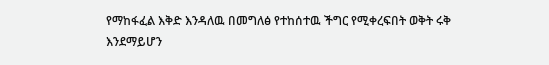የማከፋፈል እቅድ እንዳለዉ በመግለፅ የተከሰተዉ ችግር የሚቀረፍበት ወቅት ሩቅ እንደማይሆን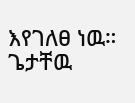እየገለፀ ነዉ። ጌታቸዉ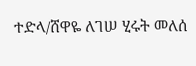ተድላ/ሸዋዬ ለገሠ ሂሩት መለሰ